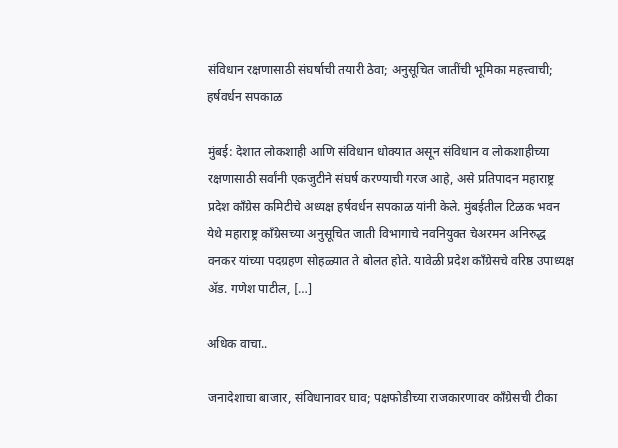संविधान रक्षणासाठी संघर्षाची तयारी ठेवा; अनुसूचित जातींची भूमिका महत्त्वाची; हर्षवर्धन सपकाळ

मुंबई: देशात लोकशाही आणि संविधान धोक्यात असून संविधान व लोकशाहीच्या रक्षणासाठी सर्वांनी एकजुटीने संघर्ष करण्याची गरज आहे, असे प्रतिपादन महाराष्ट्र प्रदेश काँग्रेस कमिटीचे अध्यक्ष हर्षवर्धन सपकाळ यांनी केले. मुंबईतील टिळक भवन येथे महाराष्ट्र काँग्रेसच्या अनुसूचित जाती विभागाचे नवनियुक्त चेअरमन अनिरुद्ध वनकर यांच्या पदग्रहण सोहळ्यात ते बोलत होते. यावेळी प्रदेश काँग्रेसचे वरिष्ठ उपाध्यक्ष ॲड. गणेश पाटील, […]

अधिक वाचा..

जनादेशाचा बाजार, संविधानावर घाव; पक्षफोडीच्या राजकारणावर काँग्रेसची टीका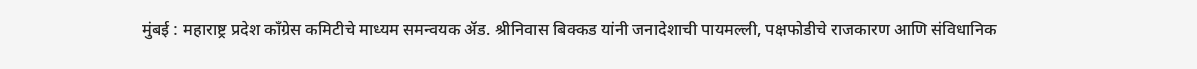मुंबई : महाराष्ट्र प्रदेश काँग्रेस कमिटीचे माध्यम समन्वयक ॲड. श्रीनिवास बिक्कड यांनी जनादेशाची पायमल्ली, पक्षफोडीचे राजकारण आणि संविधानिक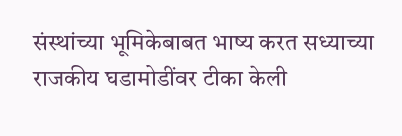संस्थांच्या भूमिकेबाबत भाष्य करत सध्याच्या राजकीय घडामोडींवर टीका केली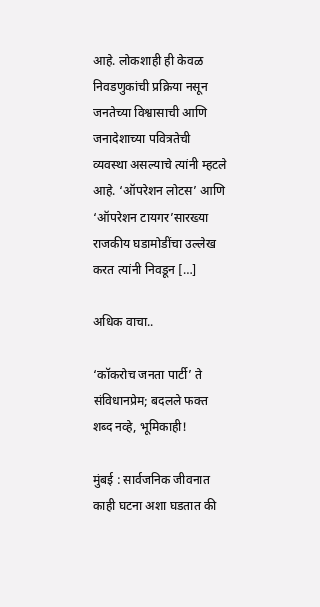आहे. लोकशाही ही केवळ निवडणुकांची प्रक्रिया नसून जनतेच्या विश्वासाची आणि जनादेशाच्या पवित्रतेची व्यवस्था असल्याचे त्यांनी म्हटले आहे. ‘ऑपरेशन लोटस’ आणि ‘ऑपरेशन टायगर’सारख्या राजकीय घडामोडींचा उल्लेख करत त्यांनी निवडून […]

अधिक वाचा..

‘कॉकरोच जनता पार्टी’ ते संविधानप्रेम; बदलले फक्त शब्द नव्हे, भूमिकाही!

मुंबई : सार्वजनिक जीवनात काही घटना अशा घडतात की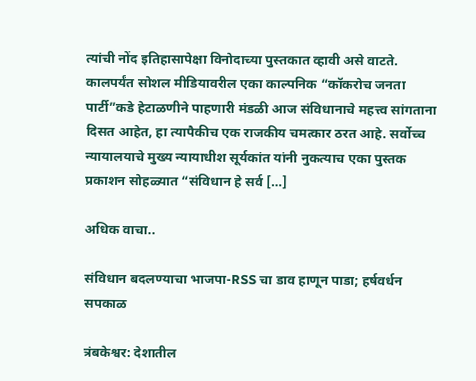त्यांची नोंद इतिहासापेक्षा विनोदाच्या पुस्तकात व्हावी असे वाटते. कालपर्यंत सोशल मीडियावरील एका काल्पनिक “कॉकरोच जनता पार्टी”कडे हेटाळणीने पाहणारी मंडळी आज संविधानाचे महत्त्व सांगताना दिसत आहेत, हा त्यापैकीच एक राजकीय चमत्कार ठरत आहे. सर्वोच्च न्यायालयाचे मुख्य न्यायाधीश सूर्यकांत यांनी नुकत्याच एका पुस्तक प्रकाशन सोहळ्यात “संविधान हे सर्व […]

अधिक वाचा..

संविधान बदलण्याचा भाजपा-RSS चा डाव हाणून पाडा; हर्षवर्धन सपकाळ

त्रंबकेश्वर: देशातील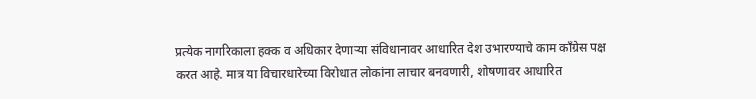प्रत्येक नागरिकाला हक्क व अधिकार देणाऱ्या संविधानावर आधारित देश उभारण्याचे काम काँग्रेस पक्ष करत आहे. मात्र या विचारधारेच्या विरोधात लोकांना लाचार बनवणारी, शोषणावर आधारित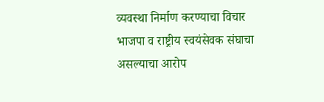व्यवस्था निर्माण करण्याचा विचार भाजपा व राष्ट्रीय स्वयंसेवक संघाचा असल्याचा आरोप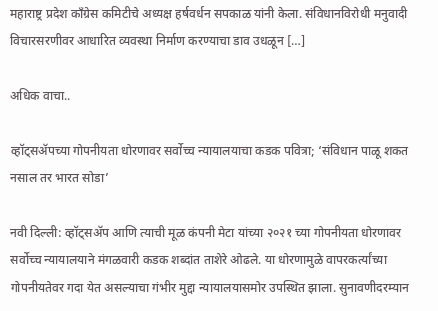महाराष्ट्र प्रदेश काँग्रेस कमिटीचे अध्यक्ष हर्षवर्धन सपकाळ यांनी केला. संविधानविरोधी मनुवादी विचारसरणीवर आधारित व्यवस्था निर्माण करण्याचा डाव उधळून […]

अधिक वाचा..

व्हॉट्सॲपच्या गोपनीयता धोरणावर सर्वोच्च न्यायालयाचा कडक पवित्रा; ‘संविधान पाळू शकत नसाल तर भारत सोडा’

नवी दिल्ली: व्हॉट्सॲप आणि त्याची मूळ कंपनी मेटा यांच्या २०२१ च्या गोपनीयता धोरणावर सर्वोच्च न्यायालयाने मंगळवारी कडक शब्दांत ताशेरे ओढले. या धोरणामुळे वापरकर्त्यांच्या गोपनीयतेवर गदा येत असल्याचा गंभीर मुद्दा न्यायालयासमोर उपस्थित झाला. सुनावणीदरम्यान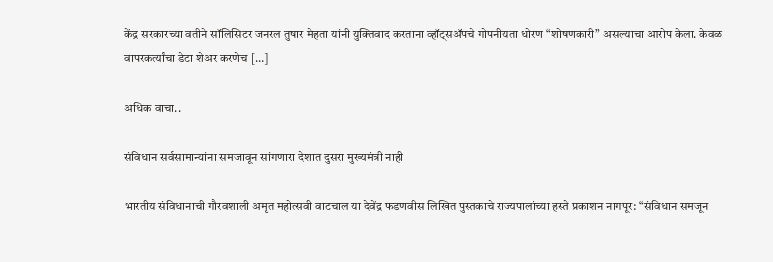केंद्र सरकारच्या वतीने सॉलिसिटर जनरल तुषार मेहता यांनी युक्तिवाद करताना व्हॉट्सॲपचे गोपनीयता धोरण “शोषणकारी” असल्याचा आरोप केला. केवळ वापरकर्त्यांचा डेटा शेअर करणेच […]

अधिक वाचा..

संविधान सर्वसामान्यांना समजावून सांगणारा देशात दुसरा मुख्यमंत्री नाही

भारतीय संविधानाची गौरवशाली अमृत महोत्सवी वाटचाल या देवेंद्र फडणवीस लिखित पुस्तकाचे राज्यपालांच्या हस्ते प्रकाशन नागपूर: “संविधान समजून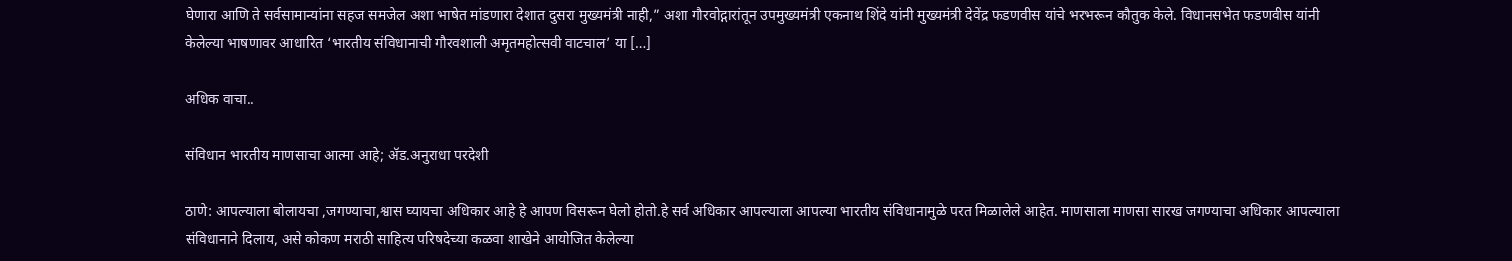घेणारा आणि ते सर्वसामान्यांना सहज समजेल अशा भाषेत मांडणारा देशात दुसरा मुख्यमंत्री नाही,” अशा गौरवोद्गारांतून उपमुख्यमंत्री एकनाथ शिंदे यांनी मुख्यमंत्री देवेंद्र फडणवीस यांचे भरभरून कौतुक केले. विधानसभेत फडणवीस यांनी केलेल्या भाषणावर आधारित ‘भारतीय संविधानाची गौरवशाली अमृतमहोत्सवी वाटचाल’ या […]

अधिक वाचा..

संविधान भारतीय माणसाचा आत्मा आहे; ॲड.अनुराधा परदेशी

ठाणे: आपल्याला बोलायचा ,जगण्याचा,श्वास घ्यायचा अधिकार आहे हे आपण विसरून घेलो होतो.हे सर्व अधिकार आपल्याला आपल्या भारतीय संविधानामुळे परत मिळालेले आहेत. माणसाला माणसा सारख जगण्याचा अधिकार आपल्याला संविधानाने दिलाय, असे कोकण मराठी साहित्य परिषदेच्या कळवा शाखेने आयोजित केलेल्या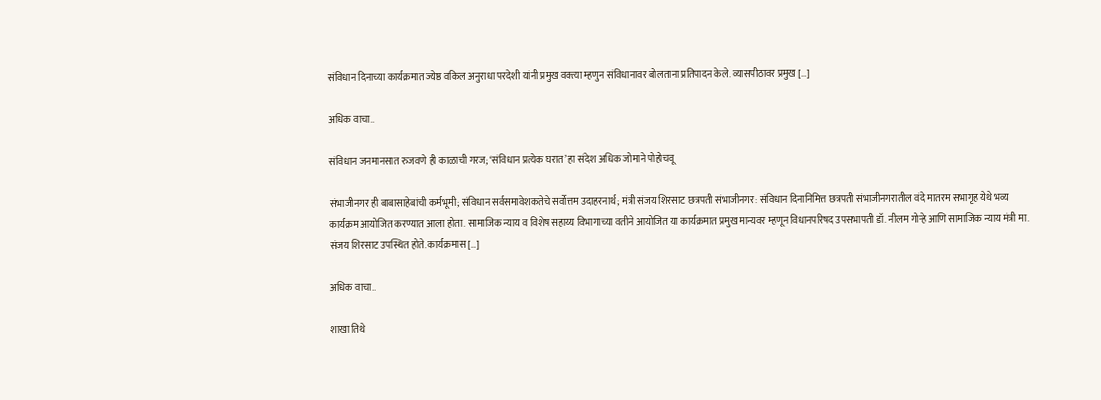संविधान दिनाच्या कार्यक्रमात ज्येष्ठ वकिल अनुराधा परदेशी यांनी प्रमुख वक्त्या म्हणुन संविधानावर बोलताना प्रतिपादन केले. व्यासपीठावर प्रमुख […]

अधिक वाचा..

संविधान जनमानसात रुजवणे ही काळाची गरज; ‘संविधान प्रत्येक घरात’ हा संदेश अधिक जोमाने पोहोचवू

संभाजीनगर ही बाबासाहेबांची कर्मभूमी; संविधान सर्वसमावेशकतेचे सर्वोत्तम उदाहरनार्थ; मंत्री संजय शिरसाट छत्रपती संभाजीनगर: संविधान दिनानिमित्त छत्रपती संभाजीनगरातील वंदे मातरम सभागृह येथे भव्य कार्यक्रम आयोजित करण्यात आला होता. सामाजिक न्याय व विशेष सहाय्य विभागाच्या वतीने आयोजित या कार्यक्रमात प्रमुख मान्यवर म्हणून विधानपरिषद उपसभापती डॉ. नीलम गोऱ्हे आणि सामाजिक न्याय मंत्री मा. संजय शिरसाट उपस्थित होते. कार्यक्रमास […]

अधिक वाचा..

शाखा तिथे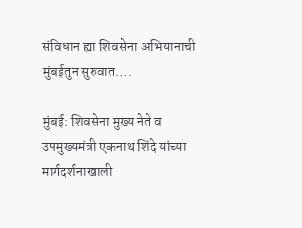संविधान ह्या शिवसेना अभियानाची मुंबईतुन सुरुवात….

मुंबई: शिवसेना मुख्य नेते व उपमुख्यमंत्री एकनाथ शिंदे यांच्या मार्गदर्शनाखाली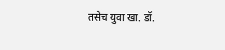तसेच युवा खा. डॉ.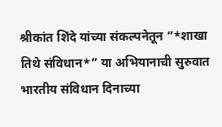श्रीकांत शिंदे यांच्या संकल्पनेतून “*शाखा तिथे संविधान*” या अभियानाची सुरुवात भारतीय संविधान दिनाच्या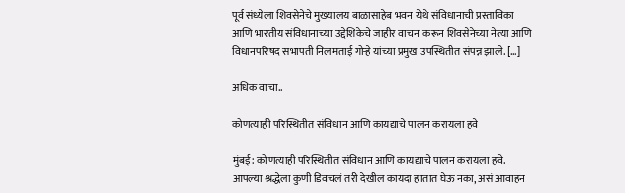पूर्व संध्येला शिवसेनेचे मुख्यालय बाळासाहेब भवन येथे संविधानाची प्रस्ताविका आणि भारतीय संविधानाच्या उद्देशिकेचे जाहीर वाचन करून शिवसेनेच्या नेत्या आणि विधानपरिषद सभापती निलमताई गोऱ्हे यांच्या प्रमुख उपस्थितीत संपन्न झाले. […]

अधिक वाचा..

कोणत्याही परिस्थितीत संविधान आणि कायद्याचे पालन करायला हवे

मुंबई: कोणत्याही परिस्थितीत संविधान आणि कायद्याचे पालन करायला हवे. आपल्या श्रद्धेला कुणी डिवचलं तरी देखील कायदा हातात घेऊ नका, असं आवाहन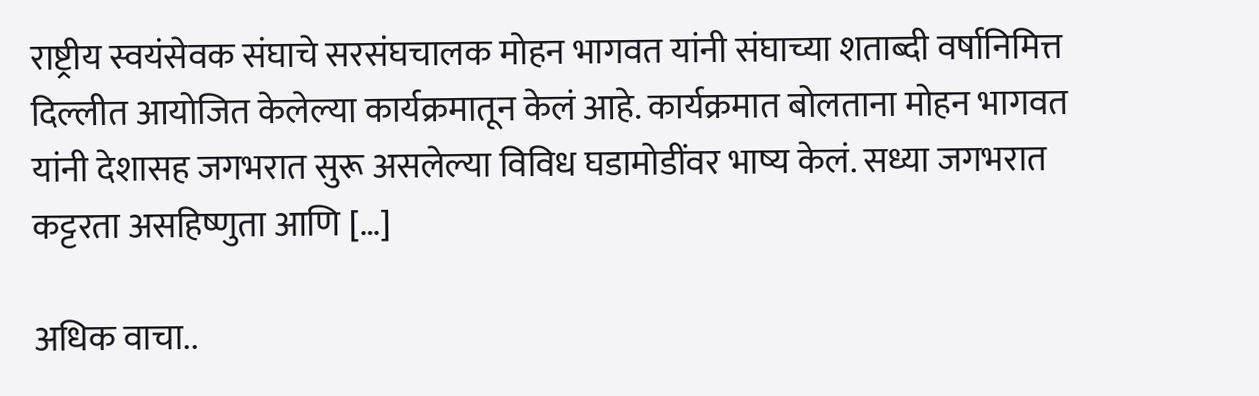राष्ट्रीय स्वयंसेवक संघाचे सरसंघचालक मोहन भागवत यांनी संघाच्या शताब्दी वर्षानिमित्त दिल्लीत आयोजित केलेल्या कार्यक्रमातून केलं आहे. कार्यक्रमात बोलताना मोहन भागवत यांनी देशासह जगभरात सुरू असलेल्या विविध घडामोडींवर भाष्य केलं. सध्या जगभरात कट्टरता असहिष्णुता आणि […]

अधिक वाचा..